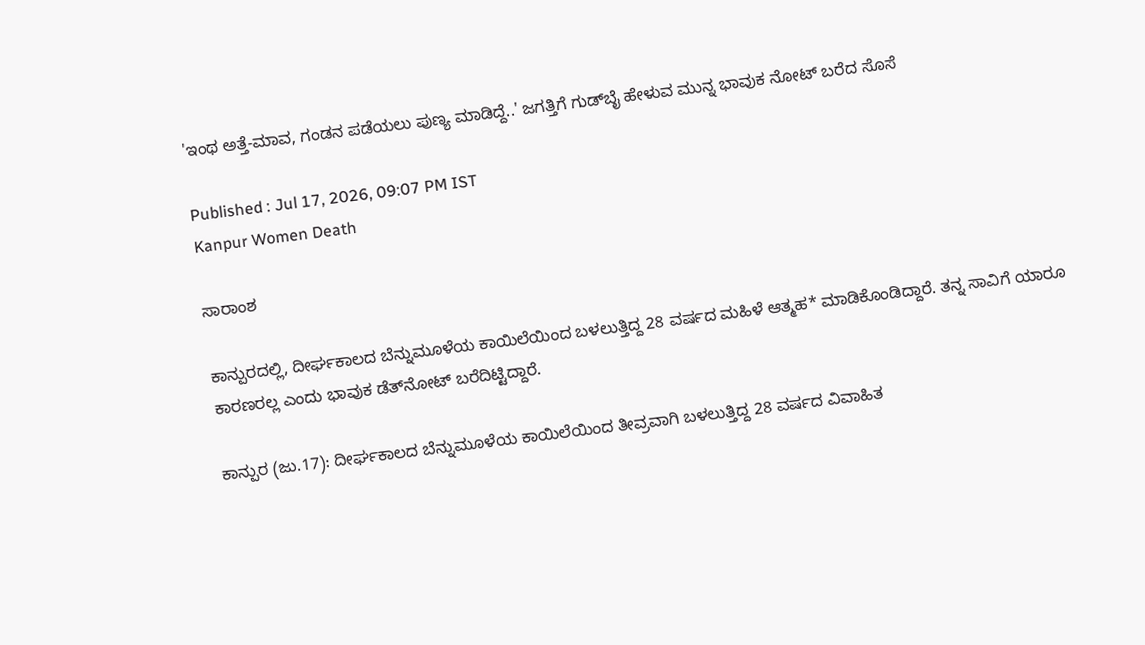'ಇಂಥ ಅತ್ತೆ-ಮಾವ, ಗಂಡನ ಪಡೆಯಲು ಪುಣ್ಯ ಮಾಡಿದ್ದೆ..' ಜಗತ್ತಿಗೆ ಗುಡ್‌ಬೈ ಹೇಳುವ ಮುನ್ನ ಭಾವುಕ ನೋಟ್‌ ಬರೆದ ಸೊಸೆ

Published : Jul 17, 2026, 09:07 PM IST
Kanpur Women Death

ಸಾರಾಂಶ

ಕಾನ್ಪುರದಲ್ಲಿ, ದೀರ್ಘಕಾಲದ ಬೆನ್ನುಮೂಳೆಯ ಕಾಯಿಲೆಯಿಂದ ಬಳಲುತ್ತಿದ್ದ 28 ವರ್ಷದ ಮಹಿಳೆ ಆತ್ಮಹ* ಮಾಡಿಕೊಂಡಿದ್ದಾರೆ. ತನ್ನ ಸಾವಿಗೆ ಯಾರೂ ಕಾರಣರಲ್ಲ ಎಂದು ಭಾವುಕ ಡೆತ್‌ನೋಟ್ ಬರೆದಿಟ್ಟಿದ್ದಾರೆ.

ಕಾನ್ಪುರ (ಜು.17): ದೀರ್ಘಕಾಲದ ಬೆನ್ನುಮೂಳೆಯ ಕಾಯಿಲೆಯಿಂದ ತೀವ್ರವಾಗಿ ಬಳಲುತ್ತಿದ್ದ 28 ವರ್ಷದ ವಿವಾಹಿತ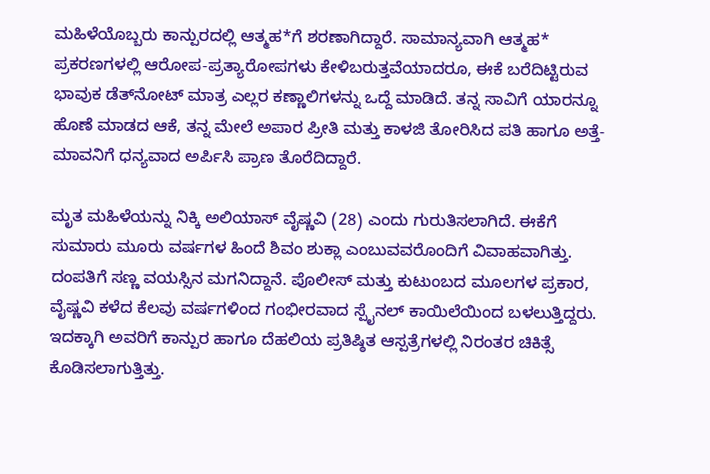ಮಹಿಳೆಯೊಬ್ಬರು ಕಾನ್ಪುರದಲ್ಲಿ ಆತ್ಮಹ*ಗೆ ಶರಣಾಗಿದ್ದಾರೆ. ಸಾಮಾನ್ಯವಾಗಿ ಆತ್ಮಹ* ಪ್ರಕರಣಗಳಲ್ಲಿ ಆರೋಪ-ಪ್ರತ್ಯಾರೋಪಗಳು ಕೇಳಿಬರುತ್ತವೆಯಾದರೂ, ಈಕೆ ಬರೆದಿಟ್ಟಿರುವ ಭಾವುಕ ಡೆತ್‌ನೋಟ್ ಮಾತ್ರ ಎಲ್ಲರ ಕಣ್ಣಾಲಿಗಳನ್ನು ಒದ್ದೆ ಮಾಡಿದೆ. ತನ್ನ ಸಾವಿಗೆ ಯಾರನ್ನೂ ಹೊಣೆ ಮಾಡದ ಆಕೆ, ತನ್ನ ಮೇಲೆ ಅಪಾರ ಪ್ರೀತಿ ಮತ್ತು ಕಾಳಜಿ ತೋರಿಸಿದ ಪತಿ ಹಾಗೂ ಅತ್ತೆ-ಮಾವನಿಗೆ ಧನ್ಯವಾದ ಅರ್ಪಿಸಿ ಪ್ರಾಣ ತೊರೆದಿದ್ದಾರೆ.

ಮೃತ ಮಹಿಳೆಯನ್ನು ನಿಕ್ಕಿ ಅಲಿಯಾಸ್ ವೈಷ್ಣವಿ (28) ಎಂದು ಗುರುತಿಸಲಾಗಿದೆ. ಈಕೆಗೆ ಸುಮಾರು ಮೂರು ವರ್ಷಗಳ ಹಿಂದೆ ಶಿವಂ ಶುಕ್ಲಾ ಎಂಬುವವರೊಂದಿಗೆ ವಿವಾಹವಾಗಿತ್ತು. ದಂಪತಿಗೆ ಸಣ್ಣ ವಯಸ್ಸಿನ ಮಗನಿದ್ದಾನೆ. ಪೊಲೀಸ್ ಮತ್ತು ಕುಟುಂಬದ ಮೂಲಗಳ ಪ್ರಕಾರ, ವೈಷ್ಣವಿ ಕಳೆದ ಕೆಲವು ವರ್ಷಗಳಿಂದ ಗಂಭೀರವಾದ ಸ್ಪೈನಲ್‌ ಕಾಯಿಲೆಯಿಂದ ಬಳಲುತ್ತಿದ್ದರು. ಇದಕ್ಕಾಗಿ ಅವರಿಗೆ ಕಾನ್ಪುರ ಹಾಗೂ ದೆಹಲಿಯ ಪ್ರತಿಷ್ಠಿತ ಆಸ್ಪತ್ರೆಗಳಲ್ಲಿ ನಿರಂತರ ಚಿಕಿತ್ಸೆ ಕೊಡಿಸಲಾಗುತ್ತಿತ್ತು.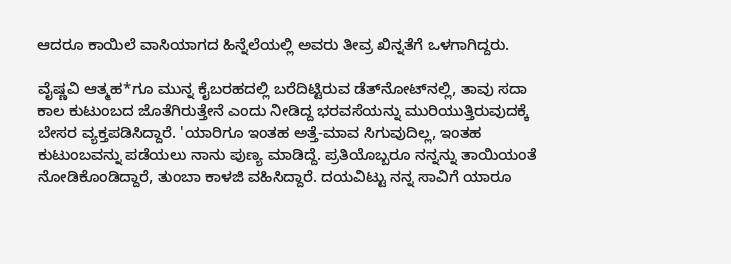ಆದರೂ ಕಾಯಿಲೆ ವಾಸಿಯಾಗದ ಹಿನ್ನೆಲೆಯಲ್ಲಿ ಅವರು ತೀವ್ರ ಖಿನ್ನತೆಗೆ ಒಳಗಾಗಿದ್ದರು.

ವೈಷ್ಣವಿ ಆತ್ಮಹ*ಗೂ ಮುನ್ನ ಕೈಬರಹದಲ್ಲಿ ಬರೆದಿಟ್ಟಿರುವ ಡೆತ್‌ನೋಟ್‌ನಲ್ಲಿ, ತಾವು ಸದಾ ಕಾಲ ಕುಟುಂಬದ ಜೊತೆಗಿರುತ್ತೇನೆ ಎಂದು ನೀಡಿದ್ದ ಭರವಸೆಯನ್ನು ಮುರಿಯುತ್ತಿರುವುದಕ್ಕೆ ಬೇಸರ ವ್ಯಕ್ತಪಡಿಸಿದ್ದಾರೆ. 'ಯಾರಿಗೂ ಇಂತಹ ಅತ್ತೆ-ಮಾವ ಸಿಗುವುದಿಲ್ಲ, ಇಂತಹ ಕುಟುಂಬವನ್ನು ಪಡೆಯಲು ನಾನು ಪುಣ್ಯ ಮಾಡಿದ್ದೆ. ಪ್ರತಿಯೊಬ್ಬರೂ ನನ್ನನ್ನು ತಾಯಿಯಂತೆ ನೋಡಿಕೊಂಡಿದ್ದಾರೆ, ತುಂಬಾ ಕಾಳಜಿ ವಹಿಸಿದ್ದಾರೆ. ದಯವಿಟ್ಟು ನನ್ನ ಸಾವಿಗೆ ಯಾರೂ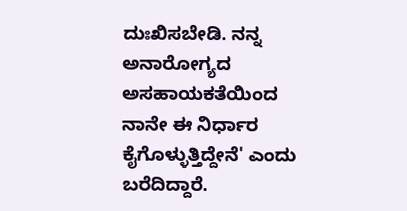ದುಃಖಿಸಬೇಡಿ. ನನ್ನ ಅನಾರೋಗ್ಯದ ಅಸಹಾಯಕತೆಯಿಂದ ನಾನೇ ಈ ನಿರ್ಧಾರ ಕೈಗೊಳ್ಳುತ್ತಿದ್ದೇನೆ' ಎಂದು ಬರೆದಿದ್ದಾರೆ.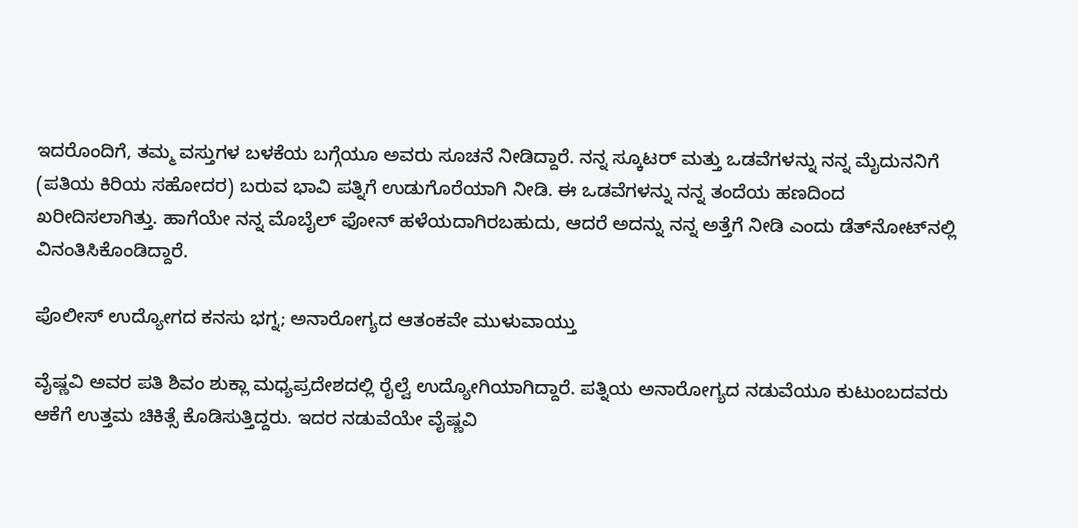ಇದರೊಂದಿಗೆ, ತಮ್ಮ ವಸ್ತುಗಳ ಬಳಕೆಯ ಬಗ್ಗೆಯೂ ಅವರು ಸೂಚನೆ ನೀಡಿದ್ದಾರೆ. ನನ್ನ ಸ್ಕೂಟರ್ ಮತ್ತು ಒಡವೆಗಳನ್ನು ನನ್ನ ಮೈದುನನಿಗೆ (ಪತಿಯ ಕಿರಿಯ ಸಹೋದರ) ಬರುವ ಭಾವಿ ಪತ್ನಿಗೆ ಉಡುಗೊರೆಯಾಗಿ ನೀಡಿ. ಈ ಒಡವೆಗಳನ್ನು ನನ್ನ ತಂದೆಯ ಹಣದಿಂದ ಖರೀದಿಸಲಾಗಿತ್ತು. ಹಾಗೆಯೇ ನನ್ನ ಮೊಬೈಲ್ ಫೋನ್ ಹಳೆಯದಾಗಿರಬಹುದು, ಆದರೆ ಅದನ್ನು ನನ್ನ ಅತ್ತೆಗೆ ನೀಡಿ ಎಂದು ಡೆತ್‌ನೋಟ್‌ನಲ್ಲಿ ವಿನಂತಿಸಿಕೊಂಡಿದ್ದಾರೆ.

ಪೊಲೀಸ್ ಉದ್ಯೋಗದ ಕನಸು ಭಗ್ನ; ಅನಾರೋಗ್ಯದ ಆತಂಕವೇ ಮುಳುವಾಯ್ತು

ವೈಷ್ಣವಿ ಅವರ ಪತಿ ಶಿವಂ ಶುಕ್ಲಾ ಮಧ್ಯಪ್ರದೇಶದಲ್ಲಿ ರೈಲ್ವೆ ಉದ್ಯೋಗಿಯಾಗಿದ್ದಾರೆ. ಪತ್ನಿಯ ಅನಾರೋಗ್ಯದ ನಡುವೆಯೂ ಕುಟುಂಬದವರು ಆಕೆಗೆ ಉತ್ತಮ ಚಿಕಿತ್ಸೆ ಕೊಡಿಸುತ್ತಿದ್ದರು. ಇದರ ನಡುವೆಯೇ ವೈಷ್ಣವಿ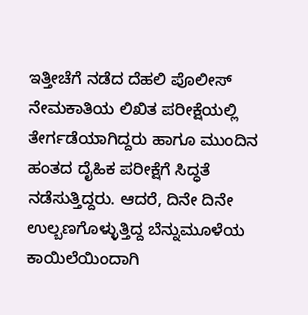ಇತ್ತೀಚೆಗೆ ನಡೆದ ದೆಹಲಿ ಪೊಲೀಸ್ ನೇಮಕಾತಿಯ ಲಿಖಿತ ಪರೀಕ್ಷೆಯಲ್ಲಿ ತೇರ್ಗಡೆಯಾಗಿದ್ದರು ಹಾಗೂ ಮುಂದಿನ ಹಂತದ ದೈಹಿಕ ಪರೀಕ್ಷೆಗೆ ಸಿದ್ಧತೆ ನಡೆಸುತ್ತಿದ್ದರು. ಆದರೆ, ದಿನೇ ದಿನೇ ಉಲ್ಬಣಗೊಳ್ಳುತ್ತಿದ್ದ ಬೆನ್ನುಮೂಳೆಯ ಕಾಯಿಲೆಯಿಂದಾಗಿ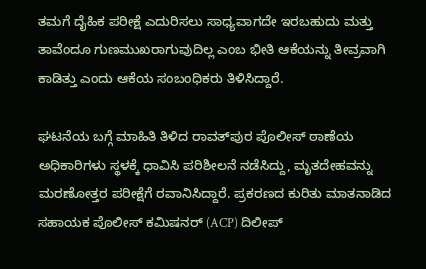ತಮಗೆ ದೈಹಿಕ ಪರೀಕ್ಷೆ ಎದುರಿಸಲು ಸಾಧ್ಯವಾಗದೇ ಇರಬಹುದು ಮತ್ತು ತಾವೆಂದೂ ಗುಣಮುಖರಾಗುವುದಿಲ್ಲ ಎಂಬ ಭೀತಿ ಆಕೆಯನ್ನು ತೀವ್ರವಾಗಿ ಕಾಡಿತ್ತು ಎಂದು ಆಕೆಯ ಸಂಬಂಧಿಕರು ತಿಳಿಸಿದ್ದಾರೆ.

ಘಟನೆಯ ಬಗ್ಗೆ ಮಾಹಿತಿ ತಿಳಿದ ರಾವತ್‌ಪುರ ಪೊಲೀಸ್ ಠಾಣೆಯ ಅಧಿಕಾರಿಗಳು ಸ್ಥಳಕ್ಕೆ ಧಾವಿಸಿ ಪರಿಶೀಲನೆ ನಡೆಸಿದ್ದು, ಮೃತದೇಹವನ್ನು ಮರಣೋತ್ತರ ಪರೀಕ್ಷೆಗೆ ರವಾನಿಸಿದ್ದಾರೆ. ಪ್ರಕರಣದ ಕುರಿತು ಮಾತನಾಡಿದ ಸಹಾಯಕ ಪೊಲೀಸ್ ಕಮಿಷನರ್ (ACP) ದಿಲೀಪ್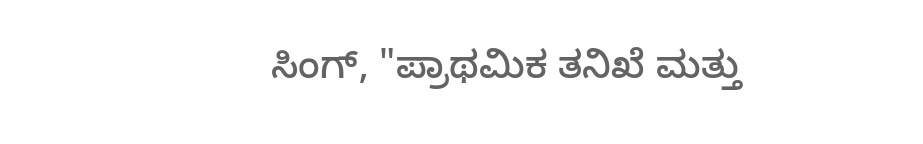ಸಿಂಗ್, "ಪ್ರಾಥಮಿಕ ತನಿಖೆ ಮತ್ತು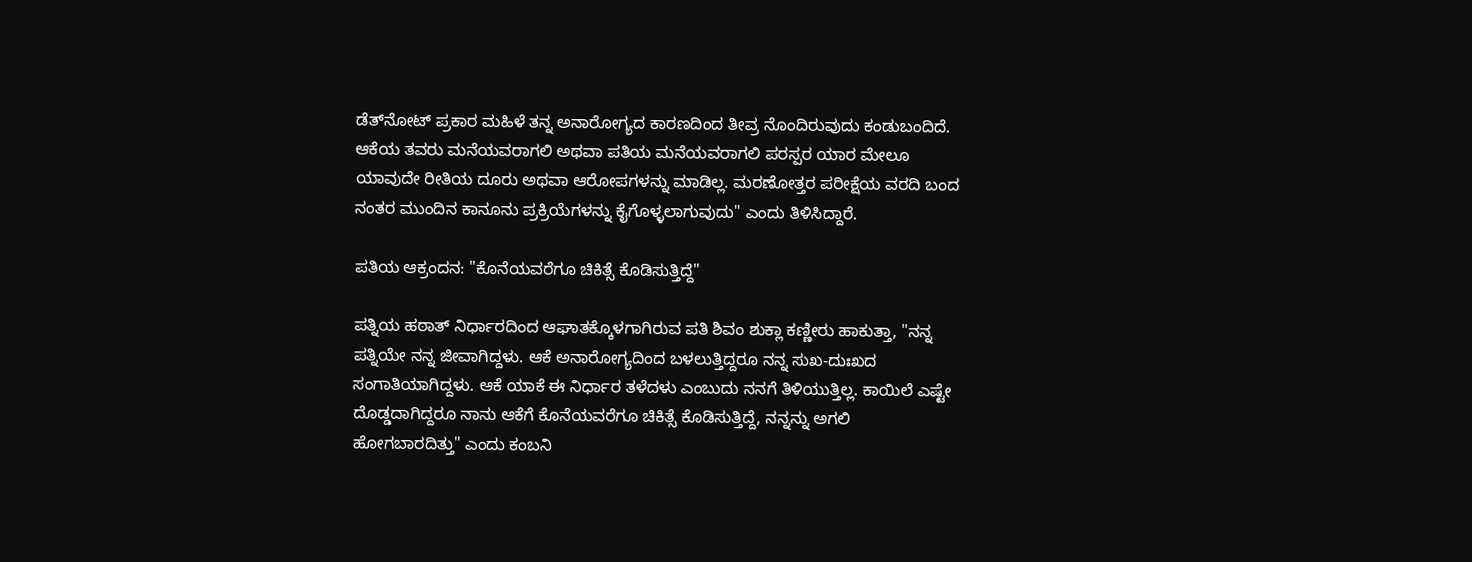ಡೆತ್‌ನೋಟ್ ಪ್ರಕಾರ ಮಹಿಳೆ ತನ್ನ ಅನಾರೋಗ್ಯದ ಕಾರಣದಿಂದ ತೀವ್ರ ನೊಂದಿರುವುದು ಕಂಡುಬಂದಿದೆ. ಆಕೆಯ ತವರು ಮನೆಯವರಾಗಲಿ ಅಥವಾ ಪತಿಯ ಮನೆಯವರಾಗಲಿ ಪರಸ್ಪರ ಯಾರ ಮೇಲೂ ಯಾವುದೇ ರೀತಿಯ ದೂರು ಅಥವಾ ಆರೋಪಗಳನ್ನು ಮಾಡಿಲ್ಲ. ಮರಣೋತ್ತರ ಪರೀಕ್ಷೆಯ ವರದಿ ಬಂದ ನಂತರ ಮುಂದಿನ ಕಾನೂನು ಪ್ರಕ್ರಿಯೆಗಳನ್ನು ಕೈಗೊಳ್ಳಲಾಗುವುದು" ಎಂದು ತಿಳಿಸಿದ್ದಾರೆ.

ಪತಿಯ ಆಕ್ರಂದನ: "ಕೊನೆಯವರೆಗೂ ಚಿಕಿತ್ಸೆ ಕೊಡಿಸುತ್ತಿದ್ದೆ"

ಪತ್ನಿಯ ಹಠಾತ್ ನಿರ್ಧಾರದಿಂದ ಆಘಾತಕ್ಕೊಳಗಾಗಿರುವ ಪತಿ ಶಿವಂ ಶುಕ್ಲಾ ಕಣ್ಣೀರು ಹಾಕುತ್ತಾ, "ನನ್ನ ಪತ್ನಿಯೇ ನನ್ನ ಜೀವಾಗಿದ್ದಳು. ಆಕೆ ಅನಾರೋಗ್ಯದಿಂದ ಬಳಲುತ್ತಿದ್ದರೂ ನನ್ನ ಸುಖ-ದುಃಖದ ಸಂಗಾತಿಯಾಗಿದ್ದಳು. ಆಕೆ ಯಾಕೆ ಈ ನಿರ್ಧಾರ ತಳೆದಳು ಎಂಬುದು ನನಗೆ ತಿಳಿಯುತ್ತಿಲ್ಲ. ಕಾಯಿಲೆ ಎಷ್ಟೇ ದೊಡ್ಡದಾಗಿದ್ದರೂ ನಾನು ಆಕೆಗೆ ಕೊನೆಯವರೆಗೂ ಚಿಕಿತ್ಸೆ ಕೊಡಿಸುತ್ತಿದ್ದೆ, ನನ್ನನ್ನು ಅಗಲಿ ಹೋಗಬಾರದಿತ್ತು" ಎಂದು ಕಂಬನಿ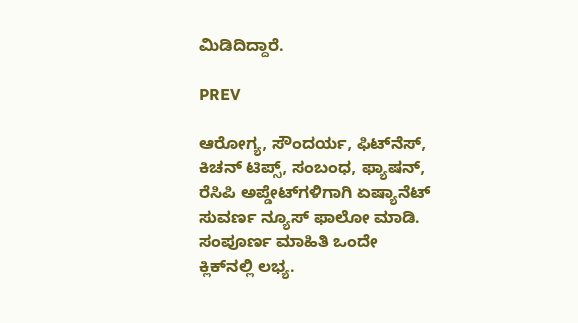ಮಿಡಿದಿದ್ದಾರೆ.

PREV

ಆರೋಗ್ಯ, ಸೌಂದರ್ಯ, ಫಿಟ್‌ನೆಸ್, ಕಿಚನ್ ಟಿಪ್ಸ್‌, ಸಂಬಂಧ, ಫ್ಯಾಷನ್, ರೆಸಿಪಿ ಅಪ್ಡೇಟ್‌ಗಳಿಗಾಗಿ ಏಷ್ಯಾನೆಟ್ ಸುವರ್ಣ ನ್ಯೂಸ್‌ ಫಾಲೋ ಮಾಡಿ. ಸಂಪೂರ್ಣ ಮಾಹಿತಿ ಒಂದೇ ಕ್ಲಿಕ್‌ನಲ್ಲಿ ಲಭ್ಯ.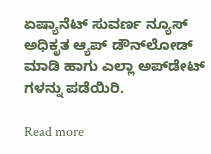ಏಷ್ಯಾನೆಟ್ ಸುವರ್ಣ ನ್ಯೂಸ್ ಅಧಿಕೃತ ಆ್ಯಪ್ ಡೌನ್‌ಲೋಡ್ ಮಾಡಿ ಹಾಗು ಎಲ್ಲಾ ಅಪ್‌ಡೇಟ್ ಗಳನ್ನು ಪಡೆಯಿರಿ.

Read more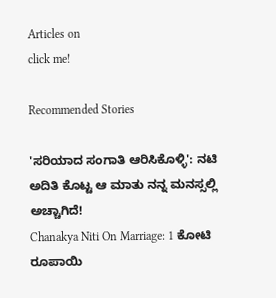Articles on
click me!

Recommended Stories

'ಸರಿಯಾದ ಸಂಗಾತಿ ಆರಿಸಿಕೊಳ್ಳಿ': ನಟಿ ಅದಿತಿ ಕೊಟ್ಟ ಆ ಮಾತು ನನ್ನ ಮನಸ್ಸಲ್ಲಿ ಅಚ್ಚಾಗಿದೆ!
Chanakya Niti On Marriage: 1 ಕೋಟಿ ರೂಪಾಯಿ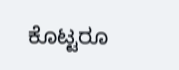ಕೊಟ್ಟರೂ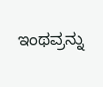ಇಂಥವ್ರನ್ನು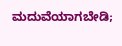ಮದುವೆಯಾಗಬೇಡಿ;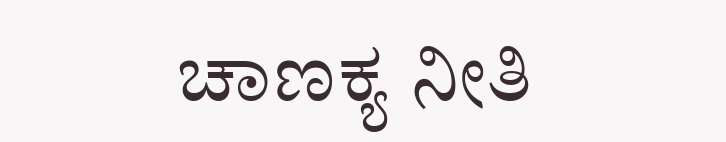ಚಾಣಕ್ಯ ನೀತಿ